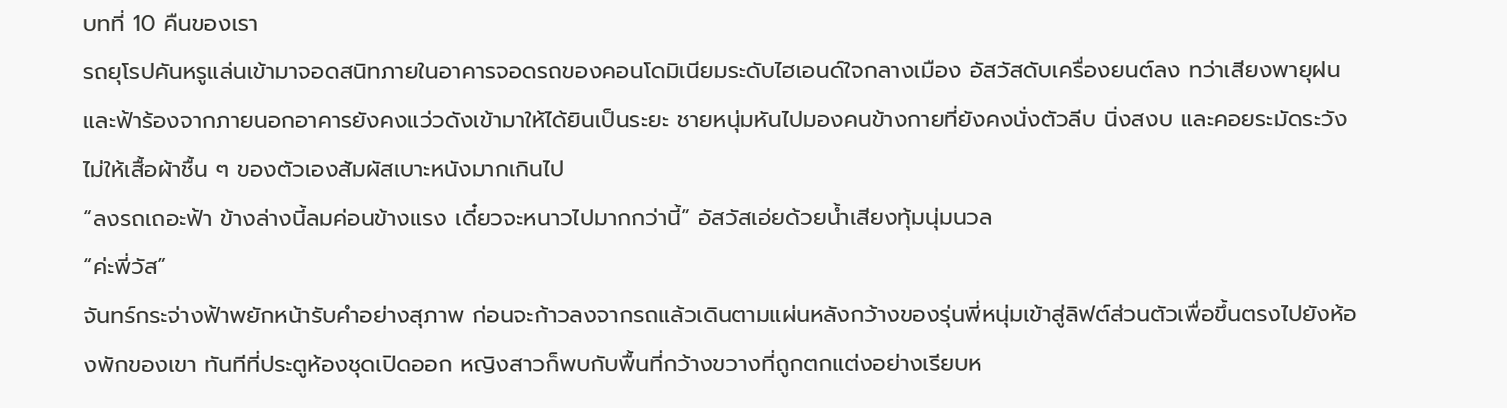บทที่ 10 คืนของเรา
รถยุโรปคันหรูแล่นเข้ามาจอดสนิทภายในอาคารจอดรถของคอนโดมิเนียมระดับไฮเอนด์ใจกลางเมือง อัสวัสดับเครื่องยนต์ลง ทว่าเสียงพายุฝนและฟ้าร้องจากภายนอกอาคารยังคงแว่วดังเข้ามาให้ได้ยินเป็นระยะ ชายหนุ่มหันไปมองคนข้างกายที่ยังคงนั่งตัวลีบ นิ่งสงบ และคอยระมัดระวังไม่ให้เสื้อผ้าชื้น ๆ ของตัวเองสัมผัสเบาะหนังมากเกินไป
“ลงรถเถอะฟ้า ข้างล่างนี้ลมค่อนข้างแรง เดี๋ยวจะหนาวไปมากกว่านี้” อัสวัสเอ่ยด้วยน้ำเสียงทุ้มนุ่มนวล
“ค่ะพี่วัส”
จันทร์กระจ่างฟ้าพยักหน้ารับคำอย่างสุภาพ ก่อนจะก้าวลงจากรถแล้วเดินตามแผ่นหลังกว้างของรุ่นพี่หนุ่มเข้าสู่ลิฟต์ส่วนตัวเพื่อขึ้นตรงไปยังห้องพักของเขา ทันทีที่ประตูห้องชุดเปิดออก หญิงสาวก็พบกับพื้นที่กว้างขวางที่ถูกตกแต่งอย่างเรียบห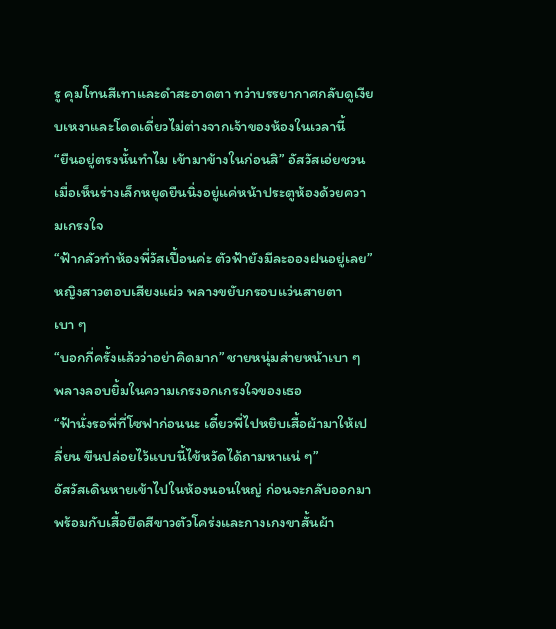รู คุมโทนสีเทาและดำสะอาดตา ทว่าบรรยากาศกลับดูเงียบเหงาและโดดเดี่ยวไม่ต่างจากเจ้าของห้องในเวลานี้
“ยืนอยู่ตรงนั้นทำไม เข้ามาข้างในก่อนสิ” อัสวัสเอ่ยชวนเมื่อเห็นร่างเล็กหยุดยืนนิ่งอยู่แค่หน้าประตูห้องด้วยความเกรงใจ
“ฟ้ากลัวทำห้องพี่วัสเปื้อนค่ะ ตัวฟ้ายังมีละอองฝนอยู่เลย” หญิงสาวตอบเสียงแผ่ว พลางขยับกรอบแว่นสายตาเบา ๆ
“บอกกี่ครั้งแล้วว่าอย่าคิดมาก” ชายหนุ่มส่ายหน้าเบา ๆ พลางลอบยิ้มในความเกรงอกเกรงใจของเธอ
“ฟ้านั่งรอพี่ที่โซฟาก่อนนะ เดี๋ยวพี่ไปหยิบเสื้อผ้ามาให้เปลี่ยน ขืนปล่อยไว้แบบนี้ไข้หวัดได้ถามหาแน่ ๆ”
อัสวัสเดินหายเข้าไปในห้องนอนใหญ่ ก่อนจะกลับออกมาพร้อมกับเสื้อยืดสีขาวตัวโคร่งและกางเกงขาสั้นผ้า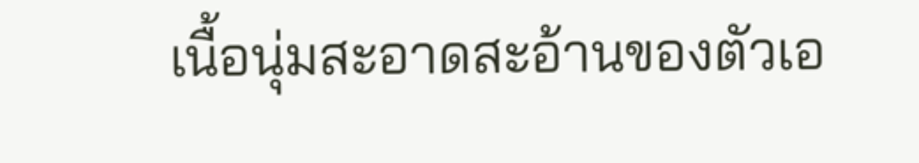เนื้อนุ่มสะอาดสะอ้านของตัวเอ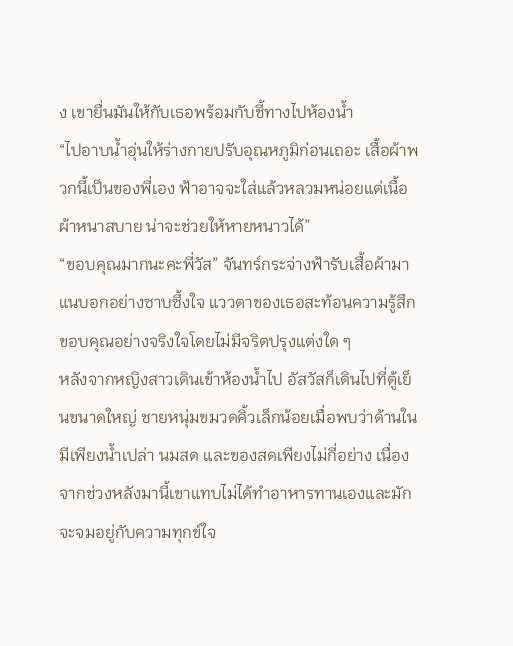ง เขายื่นมันให้กับเธอพร้อมกับชี้ทางไปห้องน้ำ
“ไปอาบน้ำอุ่นให้ร่างกายปรับอุณหภูมิก่อนเถอะ เสื้อผ้าพวกนี้เป็นของพี่เอง ฟ้าอาจจะใส่แล้วหลวมหน่อยแต่เนื้อผ้าหนาสบาย น่าจะช่วยให้หายหนาวได้”
“ขอบคุณมากนะคะพี่วัส” จันทร์กระจ่างฟ้ารับเสื้อผ้ามาแนบอกอย่างซาบซึ้งใจ แววตาของเธอสะท้อนความรู้สึกขอบคุณอย่างจริงใจโดยไม่มีจริตปรุงแต่งใด ๆ
หลังจากหญิงสาวเดินเข้าห้องน้ำไป อัสวัสก็เดินไปที่ตู้เย็นขนาดใหญ่ ชายหนุ่มขมวดคิ้วเล็กน้อยเมื่อพบว่าด้านในมีเพียงน้ำเปล่า นมสด และของสดเพียงไม่กี่อย่าง เนื่องจากช่วงหลังมานี้เขาแทบไม่ได้ทำอาหารทานเองและมักจะจมอยู่กับความทุกข์ใจ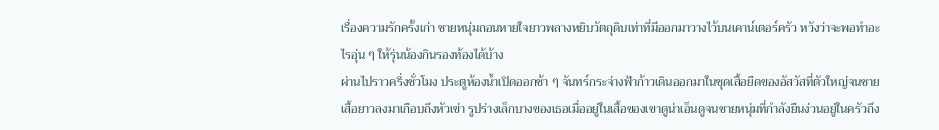เรื่องความรักครั้งเก่า ชายหนุ่มถอนหายใจยาวพลางหยิบวัตถุดิบเท่าที่มีออกมาวางไว้บนเคาน์เตอร์ครัว หวังว่าจะพอทำอะไรอุ่น ๆ ให้รุ่นน้องกินรองท้องได้บ้าง
ผ่านไปราวครึ่งชั่วโมง ประตูห้องน้ำเปิดออกช้า ๆ จันทร์กระจ่างฟ้าก้าวเดินออกมาในชุดเสื้อยืดของอัสวัสที่ตัวใหญ่จนชายเสื้อยาวลงมาเกือบถึงหัวเข่า รูปร่างเล็กบางของเธอเมื่ออยู่ในเสื้อของเขาดูน่าเอ็นดูจนชายหนุ่มที่กำลังยืนง่วนอยู่ในครัวถึง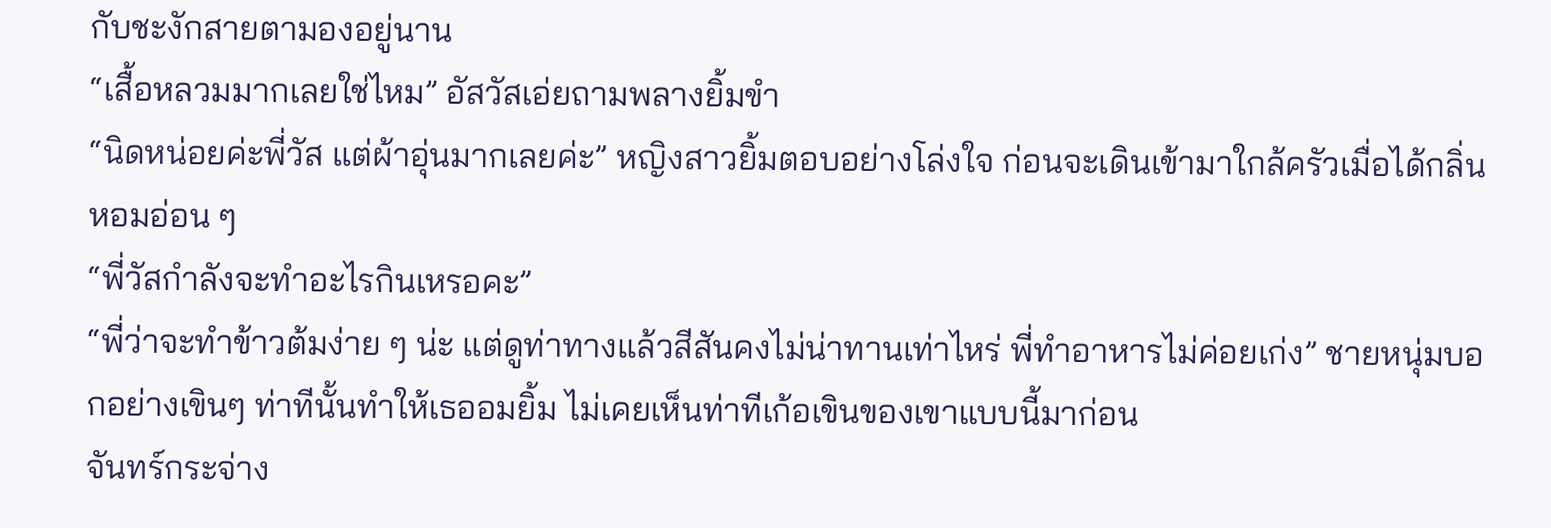กับชะงักสายตามองอยู่นาน
“เสื้อหลวมมากเลยใช่ไหม” อัสวัสเอ่ยถามพลางยิ้มขำ
“นิดหน่อยค่ะพี่วัส แต่ผ้าอุ่นมากเลยค่ะ” หญิงสาวยิ้มตอบอย่างโล่งใจ ก่อนจะเดินเข้ามาใกล้ครัวเมื่อได้กลิ่นหอมอ่อน ๆ
“พี่วัสกำลังจะทำอะไรกินเหรอคะ”
“พี่ว่าจะทำข้าวต้มง่าย ๆ น่ะ แต่ดูท่าทางแล้วสีสันคงไม่น่าทานเท่าไหร่ พี่ทำอาหารไม่ค่อยเก่ง” ชายหนุ่มบอกอย่างเขินๆ ท่าทีนั้นทำให้เธออมยิ้ม ไม่เคยเห็นท่าทีเก้อเขินของเขาแบบนี้มาก่อน
จันทร์กระจ่าง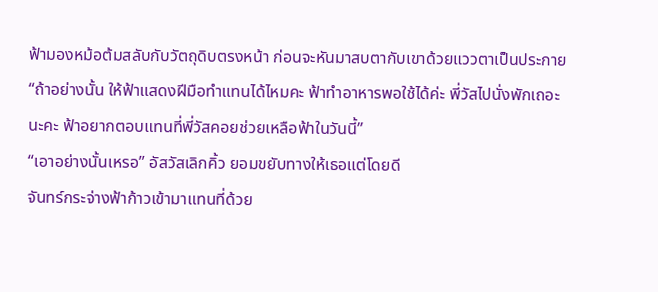ฟ้ามองหม้อต้มสลับกับวัตถุดิบตรงหน้า ก่อนจะหันมาสบตากับเขาด้วยแววตาเป็นประกาย
“ถ้าอย่างนั้น ให้ฟ้าแสดงฝีมือทำแทนได้ไหมคะ ฟ้าทำอาหารพอใช้ได้ค่ะ พี่วัสไปนั่งพักเถอะนะคะ ฟ้าอยากตอบแทนที่พี่วัสคอยช่วยเหลือฟ้าในวันนี้”
“เอาอย่างนั้นเหรอ” อัสวัสเลิกคิ้ว ยอมขยับทางให้เธอแต่โดยดี
จันทร์กระจ่างฟ้าก้าวเข้ามาแทนที่ด้วย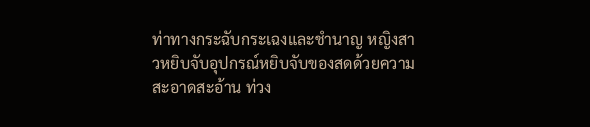ท่าทางกระฉับกระเฉงและชำนาญ หญิงสาวหยิบจับอุปกรณ์หยิบจับของสดด้วยความสะอาดสะอ้าน ท่วง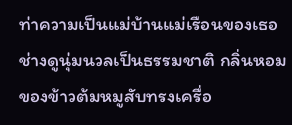ท่าความเป็นแม่บ้านแม่เรือนของเธอช่างดูนุ่มนวลเป็นธรรมชาติ กลิ่นหอมของข้าวต้มหมูสับทรงเครื่อ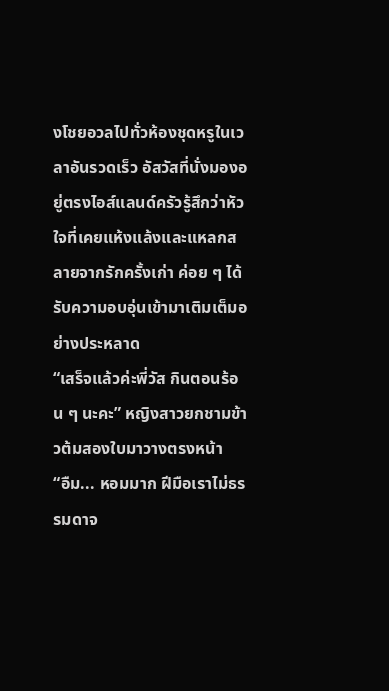งโชยอวลไปทั่วห้องชุดหรูในเวลาอันรวดเร็ว อัสวัสที่นั่งมองอยู่ตรงไอส์แลนด์ครัวรู้สึกว่าหัวใจที่เคยแห้งแล้งและแหลกสลายจากรักครั้งเก่า ค่อย ๆ ได้รับความอบอุ่นเข้ามาเติมเต็มอย่างประหลาด
“เสร็จแล้วค่ะพี่วัส กินตอนร้อน ๆ นะคะ” หญิงสาวยกชามข้าวต้มสองใบมาวางตรงหน้า
“อืม... หอมมาก ฝีมือเราไม่ธรรมดาจ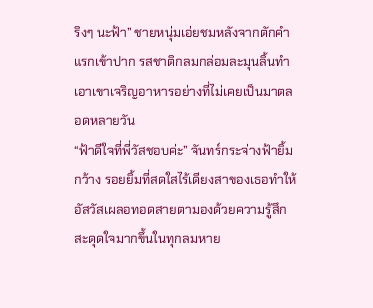ริงๆ นะฟ้า” ชายหนุ่มเอ่ยชมหลังจากตักคำแรกเข้าปาก รสชาติกลมกล่อมละมุนลิ้นทำเอาเขาเจริญอาหารอย่างที่ไม่เคยเป็นมาตลอดหลายวัน
“ฟ้าดีใจที่พี่วัสชอบค่ะ” จันทร์กระจ่างฟ้ายิ้มกว้าง รอยยิ้มที่สดใสไร้เดียงสาของเธอทำให้อัสวัสเผลอทอดสายตามองด้วยความรู้สึกสะดุดใจมากขึ้นในทุกลมหาย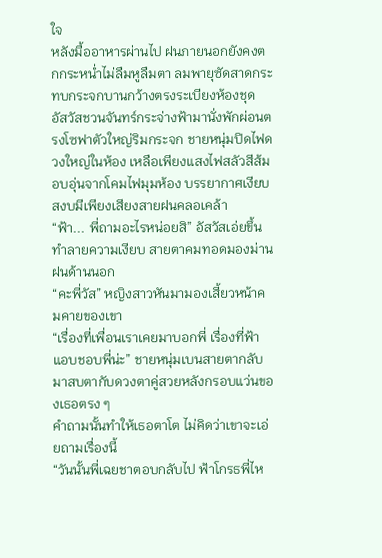ใจ
หลังมื้ออาหารผ่านไป ฝนภายนอกยังคงตกกระหน่ำไม่ลืมหูลืมตา ลมพายุซัดสาดกระทบกระจกบานกว้างตรงระเบียงห้องชุด อัสวัสชวนจันทร์กระจ่างฟ้ามานั่งพักผ่อนตรงโซฟาตัวใหญ่ริมกระจก ชายหนุ่มปิดไฟดวงใหญ่ในห้อง เหลือเพียงแสงไฟสลัวสีส้มอบอุ่นจากโคมไฟมุมห้อง บรรยากาศเงียบสงบมีเพียงเสียงสายฝนคลอเคล้า
“ฟ้า... พี่ถามอะไรหน่อยสิ” อัสวัสเอ่ยขึ้นทำลายความเงียบ สายตาคมทอดมองม่านฝนด้านนอก
“คะพี่วัส” หญิงสาวหันมามองเสี้ยวหน้าคมคายของเขา
“เรื่องที่เพื่อนเราเคยมาบอกพี่ เรื่องที่ฟ้าแอบชอบพี่น่ะ” ชายหนุ่มเบนสายตากลับมาสบตากับดวงตาคู่สวยหลังกรอบแว่นของเธอตรง ๆ
คำถามนั้นทำให้เธอตาโต ไม่คิดว่าเขาจะเอ่ยถามเรื่องนี้
“วันนั้นพี่เฉยชาตอบกลับไป ฟ้าโกรธพี่ไห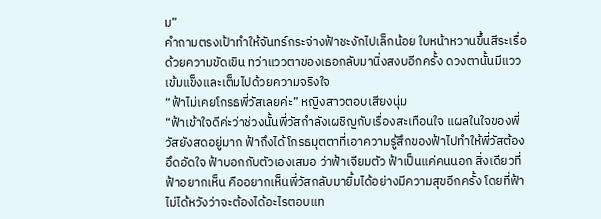ม”
คำถามตรงเป้าทำให้จันทร์กระจ่างฟ้าชะงักไปเล็กน้อย ใบหน้าหวานขึ้นสีระเรื่อด้วยความขัดเขิน ทว่าแววตาของเธอกลับมานิ่งสงบอีกครั้ง ดวงตานั้นมีแววเข้มแข็งและเต็มไปด้วยความจริงใจ
“ฟ้าไม่เคยโกรธพี่วัสเลยค่ะ” หญิงสาวตอบเสียงนุ่ม
“ฟ้าเข้าใจดีค่ะว่าช่วงนั้นพี่วัสกำลังเผชิญกับเรื่องสะเทือนใจ แผลในใจของพี่วัสยังสดอยู่มาก ฟ้าถึงได้โกรธมุตตาที่เอาความรู้สึกของฟ้าไปทำให้พี่วัสต้องอึดอัดใจ ฟ้าบอกกับตัวเองเสมอ ว่าฟ้าเจียมตัว ฟ้าเป็นแค่คนนอก สิ่งเดียวที่ฟ้าอยากเห็น คืออยากเห็นพี่วัสกลับมายิ้มได้อย่างมีความสุขอีกครั้ง โดยที่ฟ้าไม่ได้หวังว่าจะต้องได้อะไรตอบแท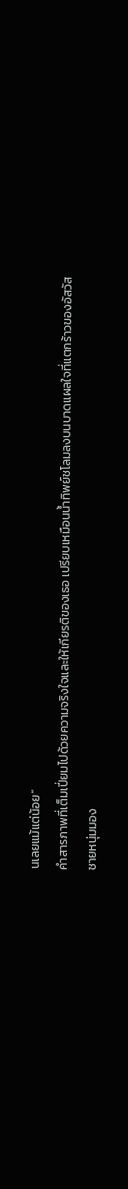นเลยแม้แต่น้อย”
คำสารภาพที่เต็มเปี่ยมไปด้วยความจริงใจและให้เกียรติของเธอ เปรียบเหมือนน้ำทิพย์ชโลมลงบนบาดแผลใจที่แตกร้าวของอัสวัส
ชายหนุ่มมอง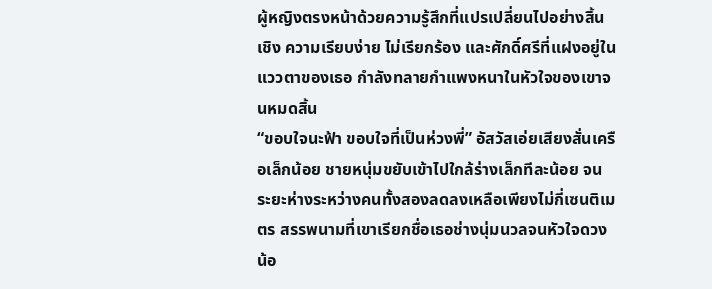ผู้หญิงตรงหน้าด้วยความรู้สึกที่แปรเปลี่ยนไปอย่างสิ้นเชิง ความเรียบง่าย ไม่เรียกร้อง และศักดิ์ศรีที่แฝงอยู่ในแววตาของเธอ กำลังทลายกำแพงหนาในหัวใจของเขาจนหมดสิ้น
“ขอบใจนะฟ้า ขอบใจที่เป็นห่วงพี่” อัสวัสเอ่ยเสียงสั่นเครือเล็กน้อย ชายหนุ่มขยับเข้าไปใกล้ร่างเล็กทีละน้อย จนระยะห่างระหว่างคนทั้งสองลดลงเหลือเพียงไม่กี่เซนติเมตร สรรพนามที่เขาเรียกชื่อเธอช่างนุ่มนวลจนหัวใจดวงน้อ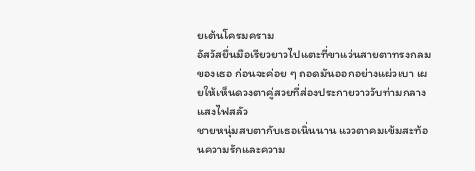ยเต้นโครมคราม
อัสวัสยื่นมือเรียวยาวไปแตะที่ขาแว่นสายตาทรงกลมของเธอ ก่อนจะค่อย ๆ ถอดมันออกอย่างแผ่วเบา เผยให้เห็นดวงตาคู่สวยที่ส่องประกายวาววับท่ามกลางแสงไฟสลัว
ชายหนุ่มสบตากับเธอเนิ่นนาน แววตาคมเข้มสะท้อนความรักและความ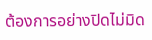ต้องการอย่างปิดไม่มิด